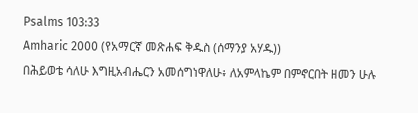Psalms 103:33
Amharic 2000 (የአማርኛ መጽሐፍ ቅዱስ (ሰማንያ አሃዱ))
በሕይወቴ ሳለሁ እግዚአብሔርን አመሰግነዋለሁ፥ ለአምላኬም በምኖርበት ዘመን ሁሉ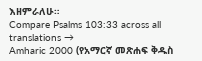እዘምራለሁ።
Compare Psalms 103:33 across all translations →
Amharic 2000 (የአማርኛ መጽሐፍ ቅዱስ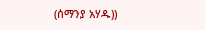(ሰማንያ አሃዱ))